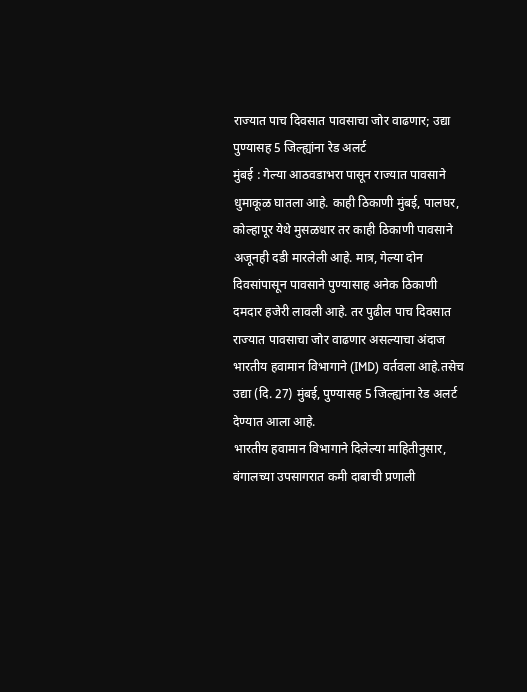राज्यात पाच दिवसात पावसाचा जोर वाढणार; उद्या पुण्यासह 5 जिल्ह्यांना रेड अलर्ट
मुंबई : गेल्या आठवडाभरा पासून राज्यात पावसाने धुमाकूळ घातला आहे. काही ठिकाणी मुंबई, पालघर, कोल्हापूर येथे मुसळधार तर काही ठिकाणी पावसाने अजूनही दडी मारलेली आहे. मात्र, गेल्या दोन दिवसांपासून पावसाने पुण्यासाह अनेक ठिकाणी दमदार हजेरी लावली आहे. तर पुढील पाच दिवसात राज्यात पावसाचा जोर वाढणार असल्याचा अंदाज भारतीय हवामान विभागाने (IMD) वर्तवला आहे.तसेच उद्या (दि. 27) मुंबई, पुण्यासह 5 जिल्ह्यांना रेड अलर्ट देण्यात आला आहे.
भारतीय हवामान विभागाने दिलेल्या माहितीनुसार, बंगालच्या उपसागरात कमी दाबाची प्रणाली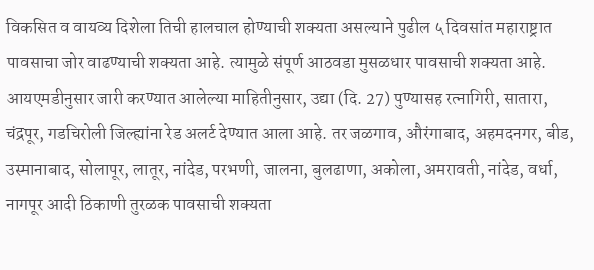विकसित व वायव्य दिशेला तिची हालचाल होण्याची शक्यता असल्याने पुढील ५ दिवसांत महाराष्ट्रात पावसाचा जोर वाढण्याची शक्यता आहे. त्यामुळे संपूर्ण आठवडा मुसळधार पावसाची शक्यता आहे. आयएमडीनुसार जारी करण्यात आलेल्या माहितीनुसार, उद्या (दि. 27) पुण्यासह रत्नागिरी, सातारा, चंद्रपूर, गडचिरोली जिल्ह्यांना रेड अलर्ट देण्यात आला आहे. तर जळगाव, औरंगाबाद, अहमदनगर, बीड, उस्मानाबाद, सोलापूर, लातूर, नांदेड, परभणी, जालना, बुलढाणा, अकोला, अमरावती, नांदेड, वर्धा, नागपूर आदी ठिकाणी तुरळक पावसाची शक्यता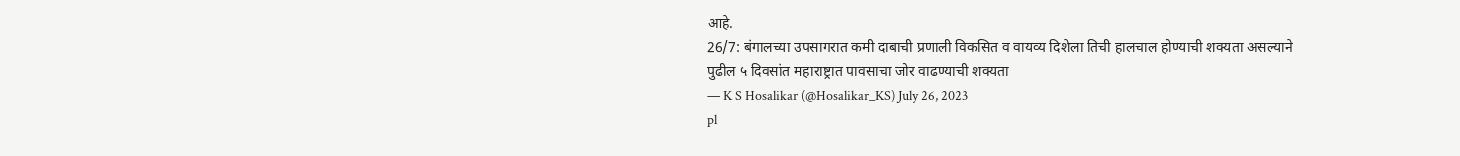आहे.
26/7: बंगालच्या उपसागरात कमी दाबाची प्रणाली विकसित व वायव्य दिशेला तिची हालचाल होण्याची शक्यता असल्याने पुढील ५ दिवसांत महाराष्ट्रात पावसाचा जोर वाढण्याची शक्यता
— K S Hosalikar (@Hosalikar_KS) July 26, 2023
pl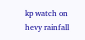kp watch on hevy rainfall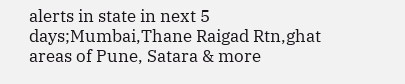alerts in state in next 5 days;Mumbai,Thane Raigad Rtn,ghat areas of Pune, Satara & more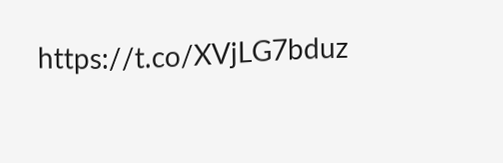https://t.co/XVjLG7bduz